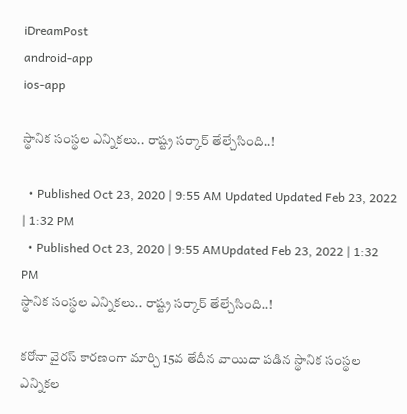iDreamPost
android-app
ios-app

స్థానిక సంస్థల ఎన్నికలు.. రాష్ట్ర సర్కార్‌ తేల్చేసింది..!

  • Published Oct 23, 2020 | 9:55 AM Updated Updated Feb 23, 2022 | 1:32 PM
  • Published Oct 23, 2020 | 9:55 AMUpdated Feb 23, 2022 | 1:32 PM
స్థానిక సంస్థల ఎన్నికలు.. రాష్ట్ర సర్కార్‌ తేల్చేసింది..!

కరోనా వైరస్‌ కారణంగా మార్చి 15వ తేదీన వాయిదా పడిన స్థానిక సంస్థల ఎన్నికల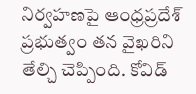నిర్వహణపై ఆంధ్రప్రదేశ్‌ ప్రభుత్వం తన వైఖరిని తేల్చి చెప్పింది. కోవిడ్‌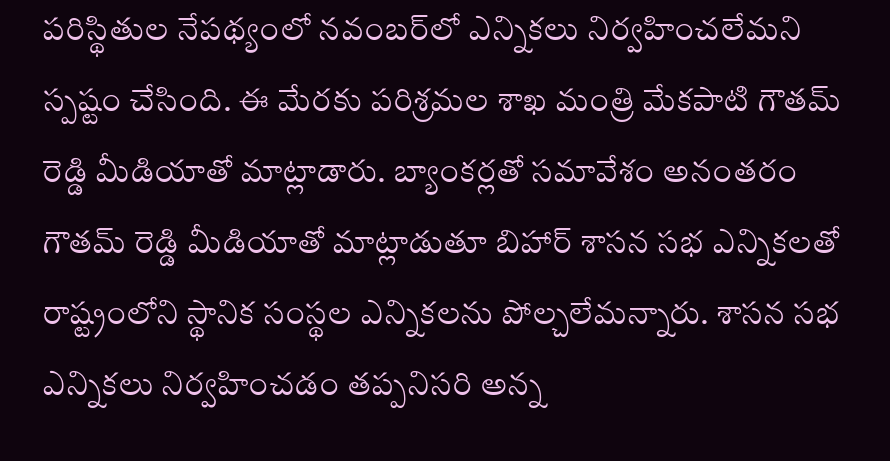పరిస్థితుల నేపథ్యంలో నవంబర్‌లో ఎన్నికలు నిర్వహించలేమని స్పష్టం చేసింది. ఈ మేరకు పరిశ్రమల శాఖ మంత్రి మేకపాటి గౌతమ్‌ రెడ్డి మీడియాతో మాట్లాడారు. బ్యాంకర్లతో సమావేశం అనంతరం గౌతమ్‌ రెడ్డి మీడియాతో మాట్లాడుతూ బిహార్‌ శాసన సభ ఎన్నికలతో రాష్ట్రంలోని స్థానిక సంస్థల ఎన్నికలను పోల్చలేమన్నారు. శాసన సభ ఎన్నికలు నిర్వహించడం తప్పనిసరి అన్న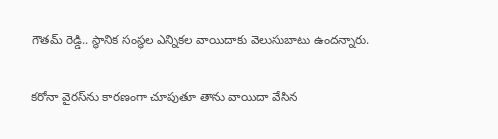గౌతమ్‌ రెడ్డి.. స్థానిక సంస్థల ఎన్నికల వాయిదాకు వెలుసుబాటు ఉందన్నారు.

కరోనా వైరస్‌ను కారణంగా చూపుతూ తాను వాయిదా వేసిన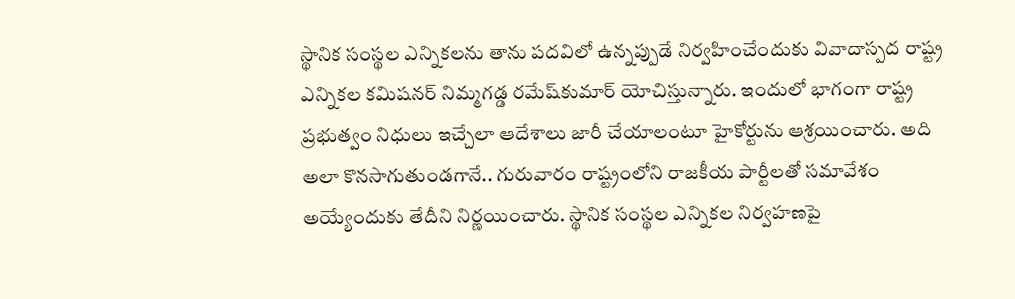స్థానిక సంస్థల ఎన్నికలను తాను పదవిలో ఉన్నప్పుడే నిర్వహించేందుకు వివాదాస్పద రాష్ట్ర ఎన్నికల కమిషనర్‌ నిమ్మగడ్డ రమేష్‌కుమార్‌ యోచిస్తున్నారు. ఇందులో భాగంగా రాష్ట్ర ప్రభుత్వం నిధులు ఇచ్చేలా ఆదేశాలు జారీ చేయాలంటూ హైకోర్టును ఆశ్రయించారు. అది అలా కొనసాగుతుండగానే.. గురువారం రాష్ట్రంలోని రాజకీయ పార్టీలతో సమావేశం అయ్యేందుకు తేదీని నిర్ణయించారు. స్థానిక సంస్థల ఎన్నికల నిర్వహణపై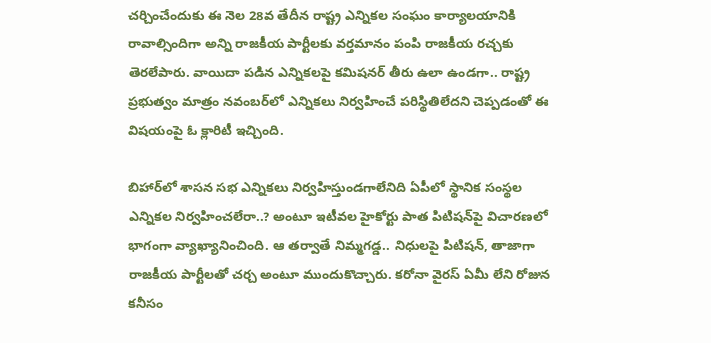చర్చించేందుకు ఈ నెల 28వ తేదీన రాష్ట్ర ఎన్నికల సంఘం కార్యాలయానికి రావాల్సిందిగా అన్ని రాజకీయ పార్టీలకు వర్తమానం పంపి రాజకీయ రచ్చకు తెరలేపారు. వాయిదా పడిన ఎన్నికలపై కమిషనర్‌ తీరు ఉలా ఉండగా.. రాష్ట్ర ప్రభుత్వం మాత్రం నవంబర్‌లో ఎన్నికలు నిర్వహించే పరిస్థితిలేదని చెప్పడంతో ఈ విషయంపై ఓ క్లారిటీ ఇచ్చింది.

బిహార్‌లో శాసన సభ ఎన్నికలు నిర్వహిస్తుండగాలేనిది ఏపీలో స్థానిక సంస్థల ఎన్నికల నిర్వహించలేరా..? అంటూ ఇటీవల హైకోర్టు పాత పిటిషన్‌పై విచారణలో భాగంగా వ్యాఖ్యానించింది. ఆ తర్వాతే నిమ్మగడ్డ.. నిధులపై పిటిషన్, తాజాగా రాజకీయ పార్టీలతో చర్చ అంటూ ముందుకొచ్చారు. కరోనా వైరస్‌ ఏమీ లేని రోజున కనీసం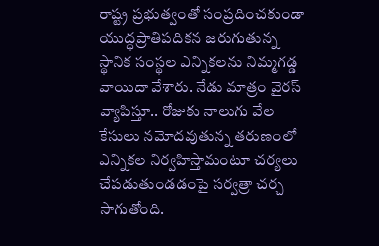రాష్ట్ర ప్రభుత్వంతో సంప్రదించకుండా యుద్ధప్రాతిపదికన జరుగుతున్న స్థానిక సంస్థల ఎన్నికలను నిమ్మగడ్డ వాయిదా వేశారు. నేడు మాత్రం వైరస్‌ వ్యాపిస్తూ.. రోజుకు నాలుగు వేల కేసులు నమోదవుతున్న తరుణంలో ఎన్నికల నిర్వహిస్తామంటూ చర్యలు చేపడుతుండడంపై సర్వత్రా చర్చ సాగుతోంది.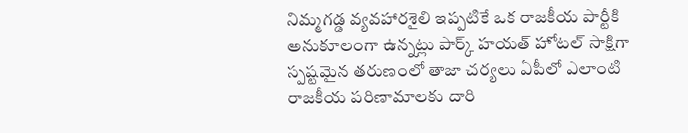నిమ్మగడ్డ వ్యవహారశైలి ఇప్పటికే ఒక రాజకీయ పార్టీకి అనుకూలంగా ఉన్నట్లు పార్క్‌ హయత్‌ హోటల్‌ సాక్షిగా స్పష్టమైన తరుణంలో తాజా చర్యలు ఏపీలో ఎలాంటి రాజకీయ పరిణామాలకు దారి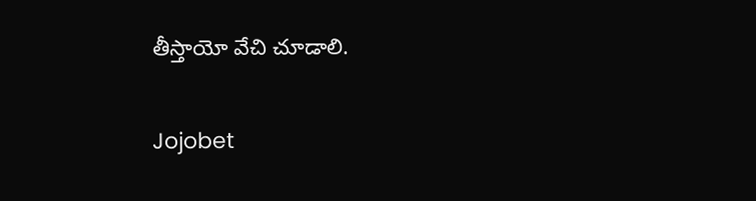తీస్తాయో వేచి చూడాలి.

Jojobet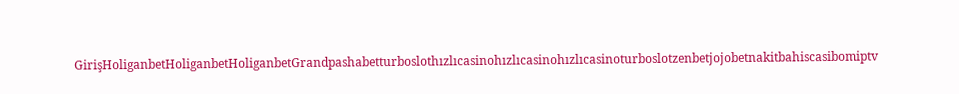GirişHoliganbetHoliganbetHoliganbetGrandpashabetturboslothızlıcasinohızlıcasinohızlıcasinoturboslotzenbetjojobetnakitbahiscasibomiptv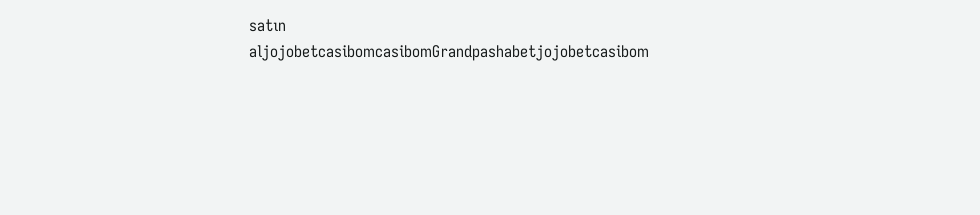satın aljojobetcasibomcasibomGrandpashabetjojobetcasibom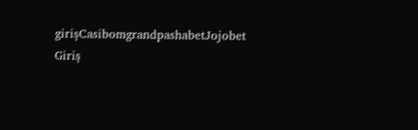girişCasibomgrandpashabetJojobet Giriş